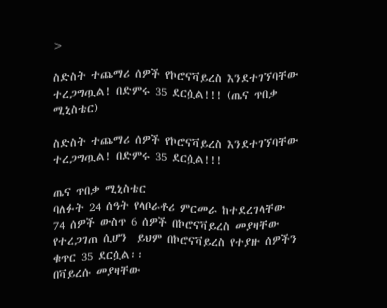>

ስድስት ተጨማሪ ሰዎች የኮሮናቫይረስ እንደተገኘባቸው ተረጋግጧል! በድምሩ 35 ደርሷል!!! (ጤና ጥበቃ ሚኒስቴር)

ስድስት ተጨማሪ ሰዎች የኮሮናቫይረስ እንደተገኘባቸው ተረጋግጧል! በድምሩ 35 ደርሷል!!!

ጤና ጥበቃ ሚኒስቴር
ባለፉት 24 ሰዓት የላቦራቶሪ ምርመራ ከተደረገላቸው 74 ሰዎች ውስጥ 6 ሰዎች በኮሮናቫይረስ መያዛቸው የተረጋገጠ ሲሆን  ይህም በኮሮናቫይረስ የተያዙ ሰዎችን ቁጥር 35 ደርሷል፡፡
በቫይረሱ መያዛቸው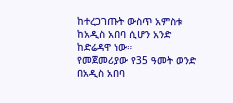ከተረጋገጡት ውስጥ አምስቱ ከአዲስ አበባ ሲሆን አንድ ከድሬዳዋ ነው።
የመጀመሪያው የ35 ዓመት ወንድ በአዲስ አበባ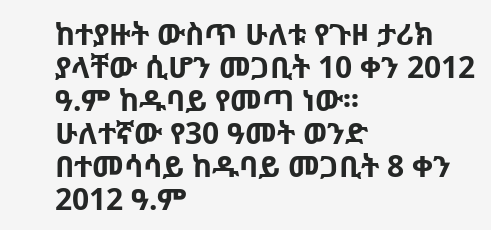ከተያዙት ውስጥ ሁለቱ የጉዞ ታሪክ ያላቸው ሲሆን መጋቢት 10 ቀን 2012 ዓ.ም ከዱባይ የመጣ ነው፡፡
ሁለተኛው የ30 ዓመት ወንድ በተመሳሳይ ከዱባይ መጋቢት 8 ቀን 2012 ዓ.ም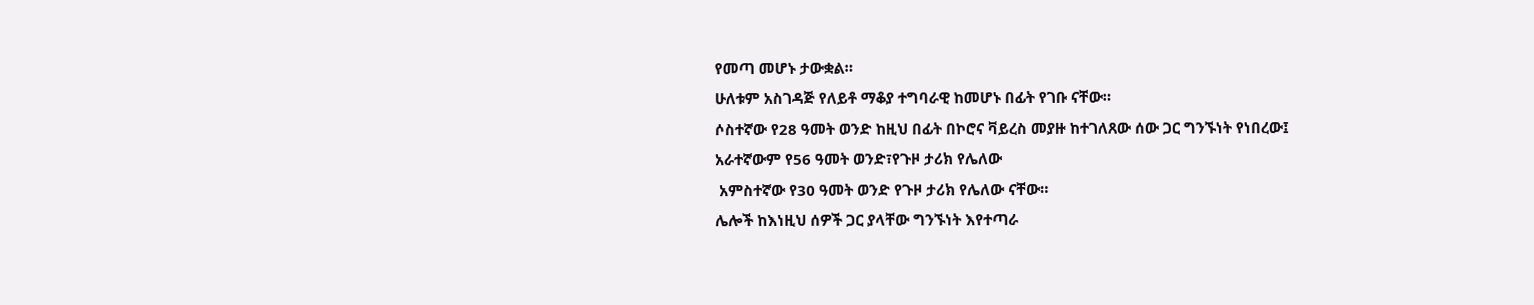የመጣ መሆኑ ታውቋል።
ሁለቱም አስገዳጅ የለይቶ ማቆያ ተግባራዊ ከመሆኑ በፊት የገቡ ናቸው።
ሶስተኛው የ28 ዓመት ወንድ ከዚህ በፊት በኮሮና ቫይረስ መያዙ ከተገለጸው ሰው ጋር ግንኙነት የነበረው፤
አራተኛውም የ56 ዓመት ወንድ፣የጉዞ ታሪክ የሌለው
 አምስተኛው የ30 ዓመት ወንድ የጉዞ ታሪክ የሌለው ናቸው።
ሌሎች ከእነዚህ ሰዎች ጋር ያላቸው ግንኙነት እየተጣራ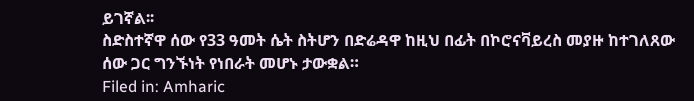ይገኛል፡፡
ስድስተኛዋ ሰው የ33 ዓመት ሴት ስትሆን በድሬዳዋ ከዚህ በፊት በኮሮናቫይረስ መያዙ ከተገለጸው ሰው ጋር ግንኙነት የነበራት መሆኑ ታውቋል።
Filed in: Amharic